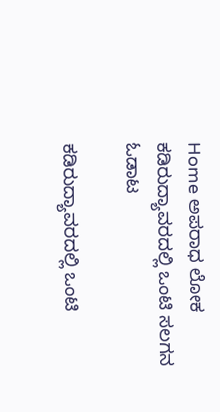Home ಅಪರಾಧ ಲೋಕ ಕಡಿರುದ್ಯಾವರದಲ್ಲಿ ಒಂಟಿ ಸಲಗನ ಓಡಾಟ

ಕಡಿರುದ್ಯಾವರದಲ್ಲಿ ಒಂಟಿ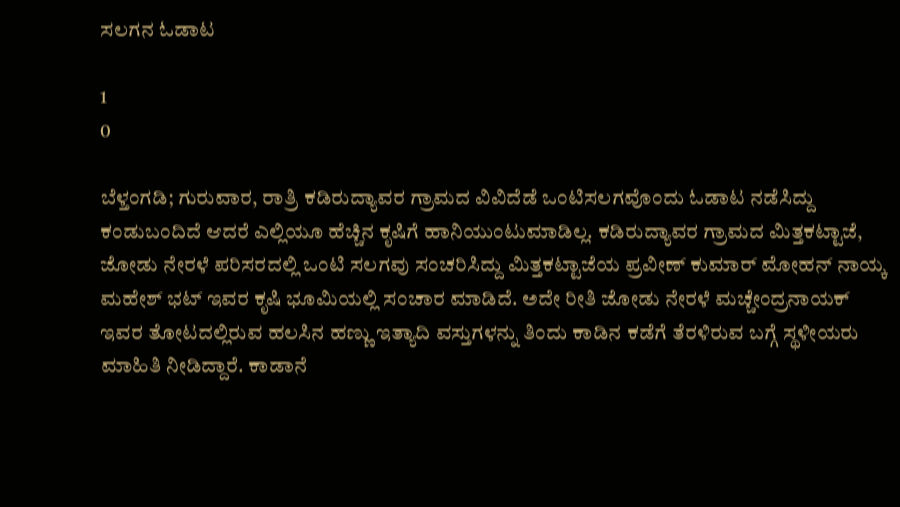ಸಲಗನ ಓಡಾಟ

1
0

ಬೆಳ್ತಂಗಡಿ; ಗುರುವಾರ, ರಾತ್ರಿ ಕಡಿರುದ್ಯಾವರ ಗ್ರಾಮದ ವಿವಿದೆಡೆ ಒಂಟಿಸಲಗವೊಂದು ಓಡಾಟ ನಡೆಸಿದ್ದು ಕಂಡುಬಂದಿದೆ ಆದರೆ ಎಲ್ಲಿಯೂ ಹೆಚ್ಚಿನ ಕೃಷಿಗೆ ಹಾನಿಯುಂಟುಮಾಡಿಲ್ಲ. ಕಡಿರುದ್ಯಾವರ ಗ್ರಾಮದ ಮಿತ್ತಕಟ್ಟಾಜೆ, ಜೋಡು ನೇರಳೆ ಪರಿಸರದಲ್ಲಿ ಒಂಟಿ ಸಲಗವು ಸಂಚರಿಸಿದ್ದು ಮಿತ್ತಕಟ್ಟಾಜೆಯ ಪ್ರವೀಣ್ ಕುಮಾರ್ ಮೋಹನ್ ನಾಯ್ಕ ಮಹೇಶ್ ಭಟ್ ಇವರ ಕೃಷಿ ಭೂಮಿಯಲ್ಲಿ ಸಂಚಾರ ಮಾಡಿದೆ. ಅದೇ ರೀತಿ ಜೋಡು ನೇರಳೆ ಮಚ್ಚೇಂದ್ರನಾಯಕ್ ಇವರ ತೋಟದಲ್ಲಿರುವ ಹಲಸಿನ ಹಣ್ಣು ಇತ್ಯಾದಿ ವಸ್ತುಗಳನ್ನು ತಿಂದು ಕಾಡಿನ ಕಡೆಗೆ ತೆರಳಿರುವ ಬಗ್ಗೆ‌ ಸ್ಥಳೀಯರು ಮಾಹಿತಿ ನೀಡಿದ್ದಾರೆ. ಕಾಡಾನೆ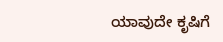ಯಾವುದೇ ಕೃಷಿಗೆ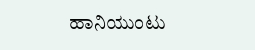ಹಾನಿಯುಂಟು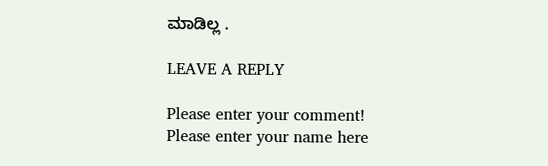ಮಾಡಿಲ್ಲ .

LEAVE A REPLY

Please enter your comment!
Please enter your name here